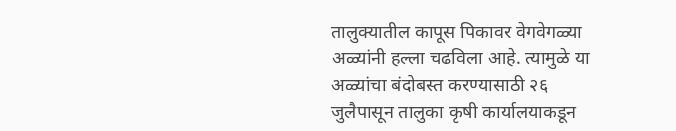तालुक्यातील कापूस पिकावर वेगवेगळ्या अळ्यांनी हल्ला चढविला आहे. त्यामुळे या अळ्यांचा बंदोबस्त करण्यासाठी २६ जुलैपासून तालुका कृषी कार्यालयाकडून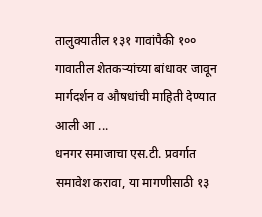तालुक्यातील १३१ गावांपैकी १०० गावातील शेतकऱ्यांच्या बांधावर जावून मार्गदर्शन व औषधांची माहिती देण्यात आली आ ...
धनगर समाजाचा एस.टी. प्रवर्गात समावेश करावा, या मागणीसाठी १३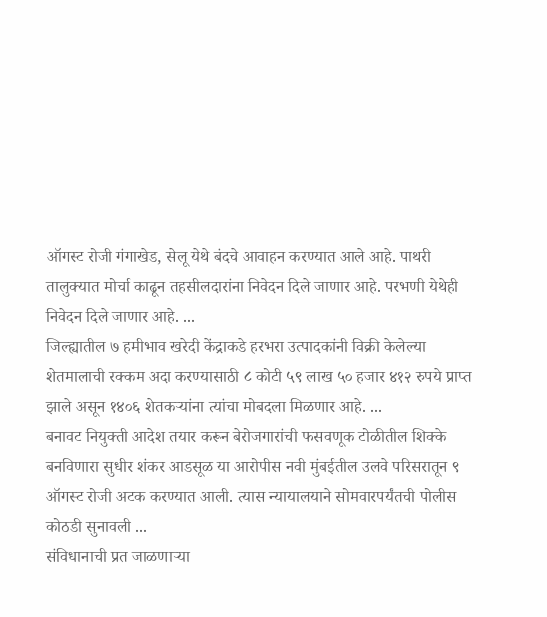ऑगस्ट रोजी गंगाखेड, सेलू येथे बंदचे आवाहन करण्यात आले आहे. पाथरी तालुक्यात मोर्चा काढून तहसीलदारांना निवेदन दिले जाणार आहे. परभणी येथेही निवेदन दिले जाणार आहे. ...
जिल्ह्यातील ७ हमीभाव खरेदी केंद्राकडे हरभरा उत्पादकांनी विक्री केलेल्या शेतमालाची रक्कम अदा करण्यासाठी ८ कोटी ५९ लाख ५० हजार ४१२ रुपये प्राप्त झाले असून १४०६ शेतकऱ्यांना त्यांचा मोबदला मिळणार आहे. ...
बनावट नियुक्ती आदेश तयार करून बेरोजगारांची फसवणूक टोळीतील शिक्के बनविणारा सुधीर शंकर आडसूळ या आरोपीस नवी मुंबईतील उलवे परिसरातून ९ ऑगस्ट रोजी अटक करण्यात आली. त्यास न्यायालयाने सोमवारपर्यंतची पोलीस कोठडी सुनावली ...
संविधानाची प्रत जाळणाऱ्या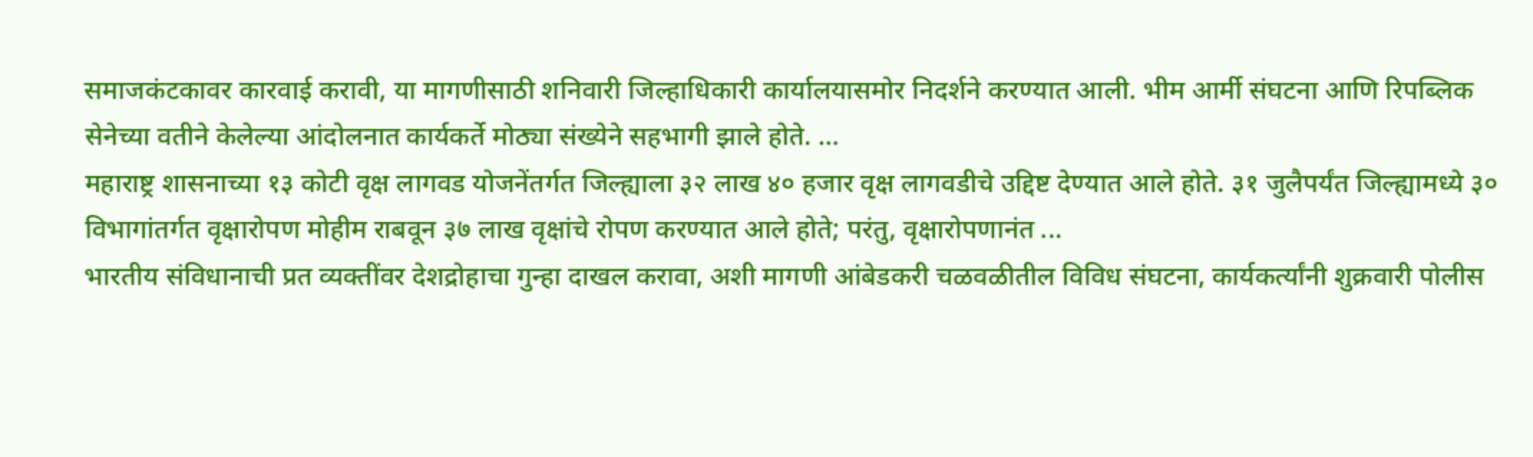समाजकंटकावर कारवाई करावी, या मागणीसाठी शनिवारी जिल्हाधिकारी कार्यालयासमोर निदर्शने करण्यात आली. भीम आर्मी संघटना आणि रिपब्लिक सेनेच्या वतीने केलेल्या आंदोलनात कार्यकर्ते मोठ्या संख्येने सहभागी झाले होते. ...
महाराष्ट्र शासनाच्या १३ कोटी वृक्ष लागवड योजनेंतर्गत जिल्ह्याला ३२ लाख ४० हजार वृक्ष लागवडीचे उद्दिष्ट देण्यात आले होते. ३१ जुलैपर्यंत जिल्ह्यामध्ये ३० विभागांतर्गत वृक्षारोपण मोहीम राबवून ३७ लाख वृक्षांचे रोपण करण्यात आले होते; परंतु, वृक्षारोपणानंत ...
भारतीय संविधानाची प्रत व्यक्तींवर देशद्रोहाचा गुन्हा दाखल करावा, अशी मागणी आंबेडकरी चळवळीतील विविध संघटना, कार्यकर्त्यांनी शुक्रवारी पोलीस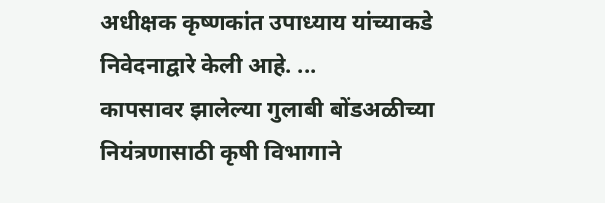अधीक्षक कृष्णकांत उपाध्याय यांच्याकडे निवेदनाद्वारे केली आहे. ...
कापसावर झालेल्या गुलाबी बोंडअळीच्या नियंत्रणासाठी कृषी विभागाने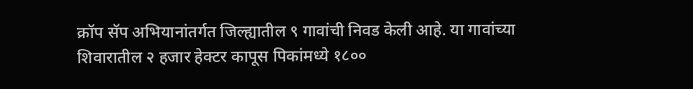क्रॉप सॅप अभियानांतर्गत जिल्ह्यातील ९ गावांची निवड केली आहे. या गावांच्या शिवारातील २ हजार हेक्टर कापूस पिकांमध्ये १८००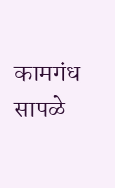कामगंध सापळे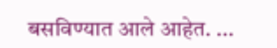बसविण्यात आले आहेत. ...